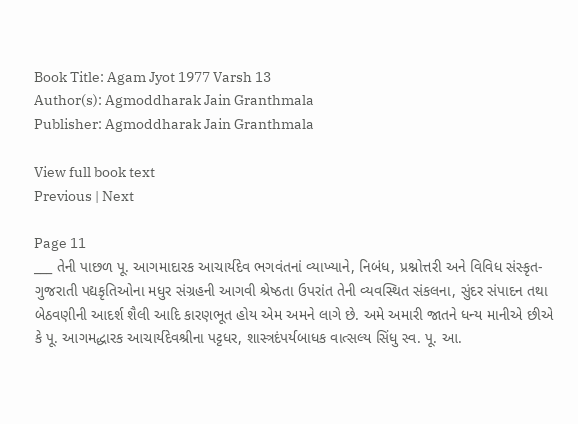Book Title: Agam Jyot 1977 Varsh 13
Author(s): Agmoddharak Jain Granthmala
Publisher: Agmoddharak Jain Granthmala

View full book text
Previous | Next

Page 11
___ તેની પાછળ પૂ. આગમાદારક આચાર્યદેવ ભગવંતનાં વ્યાખ્યાને, નિબંધ, પ્રશ્નોત્તરી અને વિવિધ સંસ્કૃત-ગુજરાતી પદ્યકૃતિઓના મધુર સંગ્રહની આગવી શ્રેષ્ઠતા ઉપરાંત તેની વ્યવસ્થિત સંકલના, સુંદર સંપાદન તથા બેઠવણીની આદર્શ શૈલી આદિ કારણભૂત હોય એમ અમને લાગે છે. અમે અમારી જાતને ધન્ય માનીએ છીએ કે પૂ. આગમદ્ધારક આચાર્યદેવશ્રીના પટ્ટધર, શાસ્ત્રદંપર્યબાધક વાત્સલ્ય સિંધુ સ્વ. પૂ. આ.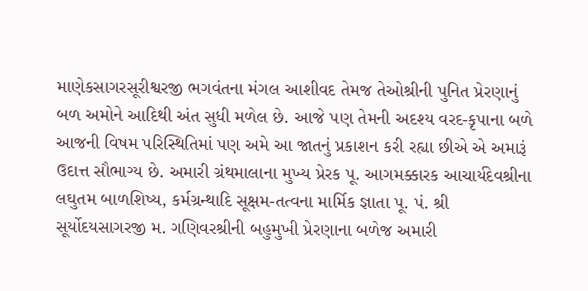માણેકસાગરસૂરીશ્વરજી ભગવંતના મંગલ આશીવદ તેમજ તેઓશ્રીની પુનિત પ્રેરણાનું બળ અમોને આદિથી અંત સુધી મળેલ છે. આજે પણ તેમની અદશ્ય વરદ-કૃપાના બળે આજની વિષમ પરિસ્થિતિમાં પણ અમે આ જાતનું પ્રકાશન કરી રહ્યા છીએ એ અમારૂં ઉદાત્ત સૌભાગ્ય છે. અમારી ગ્રંથમાલાના મુખ્ય પ્રેરક પૂ. આગમક્કારક આચાર્યદેવશ્રીના લઘુતમ બાળશિષ્ય, કર્મગ્રન્થાદિ સૂક્ષમ-તત્વના માર્મિક જ્ઞાતા પૂ. પં. શ્રી સૂર્યોદયસાગરજી મ. ગણિવરશ્રીની બહુમુખી પ્રેરણાના બળેજ અમારી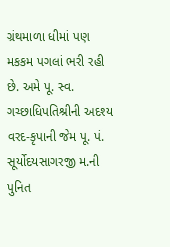ગ્રંથમાળા ધીમાં પણ મકકમ પગલાં ભરી રહી છે. અમે પૂ. સ્વ. ગચ્છાધિપતિશ્રીની અદશ્ય વરદ-કૃપાની જેમ પૂ. પં. સૂર્યોદયસાગરજી મ.ની પુનિત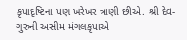કૃપાદૃષ્ટિના પણ ખરેખર ત્રાણી છીએ. શ્રી દેવ-ગુરુની અસીમ મંગલકૃપાએ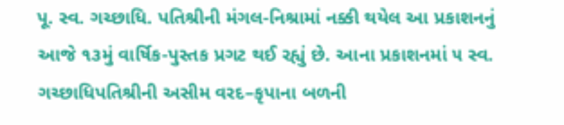પૂ. સ્વ. ગચ્છાધિ. પતિશ્રીની મંગલ-નિશ્રામાં નક્કી થયેલ આ પ્રકાશનનું આજે ૧૩મું વાર્ષિક-પુસ્તક પ્રગટ થઈ રહ્યું છે. આના પ્રકાશનમાં ૫ સ્વ. ગચ્છાધિપતિશ્રીની અસીમ વરદ–કૃપાના બળની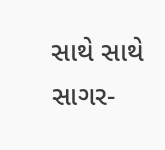સાથે સાથે સાગર-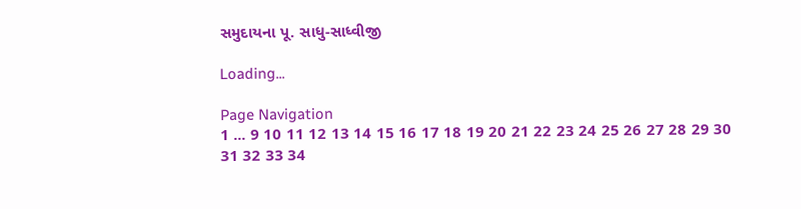સમુદાયના પૂ. સાધુ-સાધ્વીજી

Loading...

Page Navigation
1 ... 9 10 11 12 13 14 15 16 17 18 19 20 21 22 23 24 25 26 27 28 29 30 31 32 33 34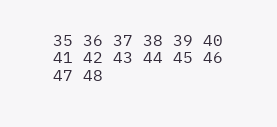35 36 37 38 39 40 41 42 43 44 45 46 47 48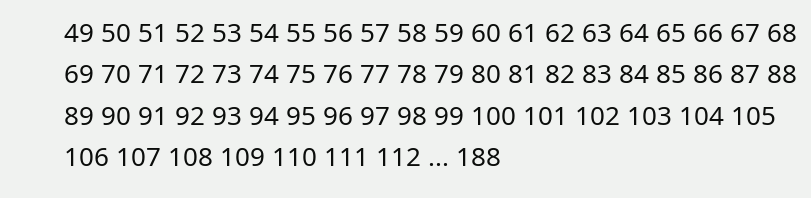49 50 51 52 53 54 55 56 57 58 59 60 61 62 63 64 65 66 67 68 69 70 71 72 73 74 75 76 77 78 79 80 81 82 83 84 85 86 87 88 89 90 91 92 93 94 95 96 97 98 99 100 101 102 103 104 105 106 107 108 109 110 111 112 ... 188